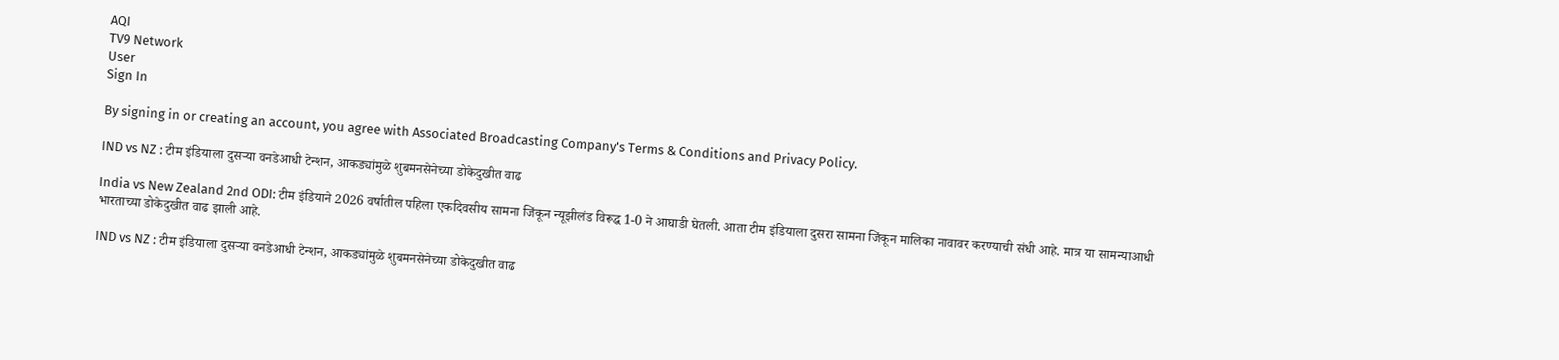AQI
TV9 Network
User
Sign In

By signing in or creating an account, you agree with Associated Broadcasting Company's Terms & Conditions and Privacy Policy.

IND vs NZ : टीम इंडियाला दुसऱ्या वनडेआधी टेन्शन, आकड्यांमुळे शुबमनसेनेच्या डोकेदुखीत वाढ

India vs New Zealand 2nd ODI: टीम इंडियाने 2026 वर्षातील पहिला एकदिवसीय सामना जिंकून न्यूझीलंड विरूद्ध 1-0 ने आघाडी घेतली. आता टीम इंडियाला दुसरा सामना जिंकून मालिका नावावर करण्याची संधी आहे. मात्र या सामन्याआधी भारताच्या डोकेदुखीत वाढ झाली आहे.

IND vs NZ : टीम इंडियाला दुसऱ्या वनडेआधी टेन्शन, आकड्यांमुळे शुबमनसेनेच्या डोकेदुखीत वाढ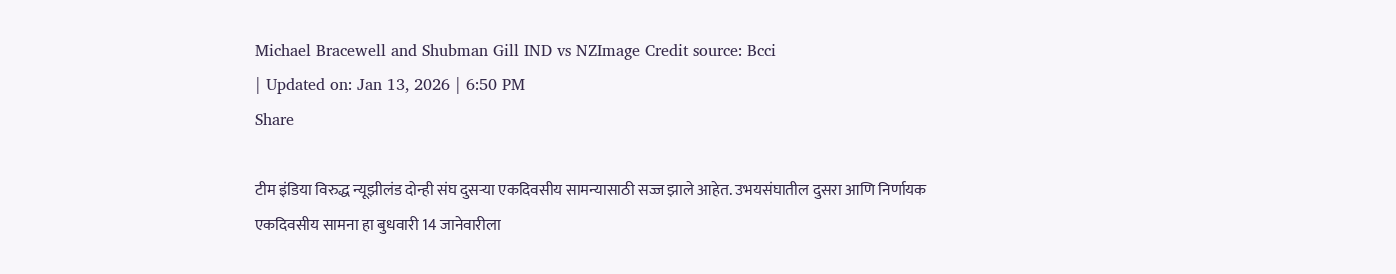Michael Bracewell and Shubman Gill IND vs NZImage Credit source: Bcci
| Updated on: Jan 13, 2026 | 6:50 PM
Share

टीम इंडिया विरुद्ध न्यूझीलंड दोन्ही संघ दुसऱ्या एकदिवसीय सामन्यासाठी सज्ज झाले आहेत. उभयसंघातील दुसरा आणि निर्णायक एकदिवसीय सामना हा बुधवारी 14 जानेवारीला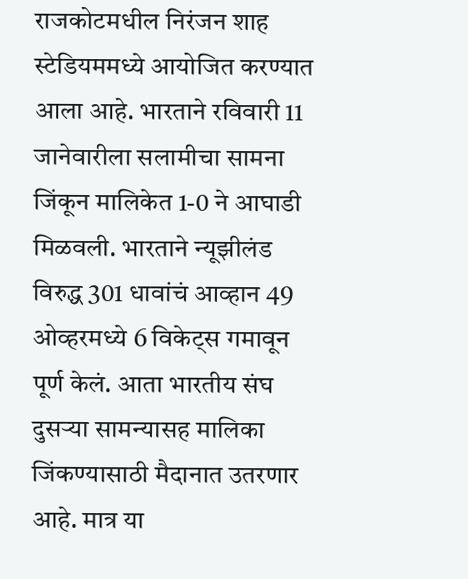राजकोटमधील निरंजन शाह स्टेडियममध्ये आयोजित करण्यात आला आहे. भारताने रविवारी 11 जानेवारीला सलामीचा सामना जिंकून मालिकेत 1-0 ने आघाडी मिळवली. भारताने न्यूझीलंड विरुद्ध 301 धावांचं आव्हान 49 ओव्हरमध्ये 6 विकेट्स गमावून पूर्ण केलं. आता भारतीय संघ दुसऱ्या सामन्यासह मालिका जिंकण्यासाठी मैदानात उतरणार आहे. मात्र या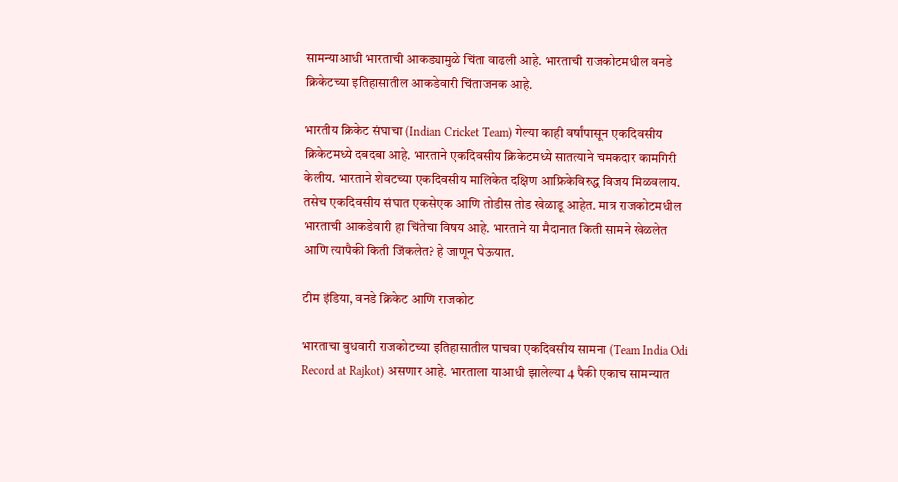सामन्याआधी भारताची आकड्यामुळे चिंता वाढली आहे. भारताची राजकोटमधील वनडे क्रिकेटच्या इतिहासातील आकडेवारी चिंताजनक आहे.

भारतीय क्रिकेट संघाचा (Indian Cricket Team) गेल्या काही वर्षांपासून एकदिवसीय क्रिकेटमध्ये दबदबा आहे. भारताने एकदिवसीय क्रिकेटमध्ये सातत्याने चमकदार कामगिरी केलीय. भारताने शेवटच्या एकदिवसीय मालिकेत दक्षिण आफ्रिकेविरुद्ध विजय मिळवलाय. तसेच एकदिवसीय संघात एकसेएक आणि तोडीस तोड खेळाडू आहेत. मात्र राजकोटमधील भारताची आकडेवारी हा चिंतेचा विषय आहे. भारताने या मैदानात किती सामने खेळलेत आणि त्यापैकी किती जिंकलेत? हे जाणून घेऊयात.

टीम इंडिया, वनडे क्रिकेट आणि राजकोट

भारताचा बुधवारी राजकोटच्या इतिहासातील पाचवा एकदिवसीय सामना (Team India Odi Record at Rajkot) असणार आहे. भारताला याआधी झालेल्या 4 पैकी एकाच सामन्यात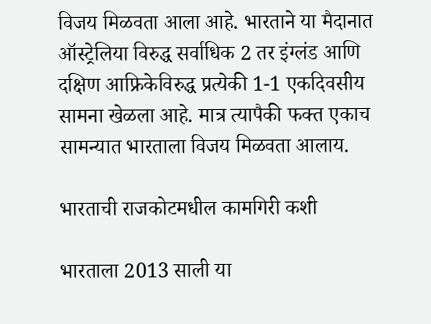विजय मिळवता आला आहे. भारताने या मैदानात ऑस्ट्रेलिया विरुद्ध सर्वाधिक 2 तर इंग्लंड आणि दक्षिण आफ्रिकेविरुद्ध प्रत्येकी 1-1 एकदिवसीय सामना खेळला आहे. मात्र त्यापैकी फक्त एकाच सामन्यात भारताला विजय मिळवता आलाय.

भारताची राजकोटमधील कामगिरी कशी

भारताला 2013 साली या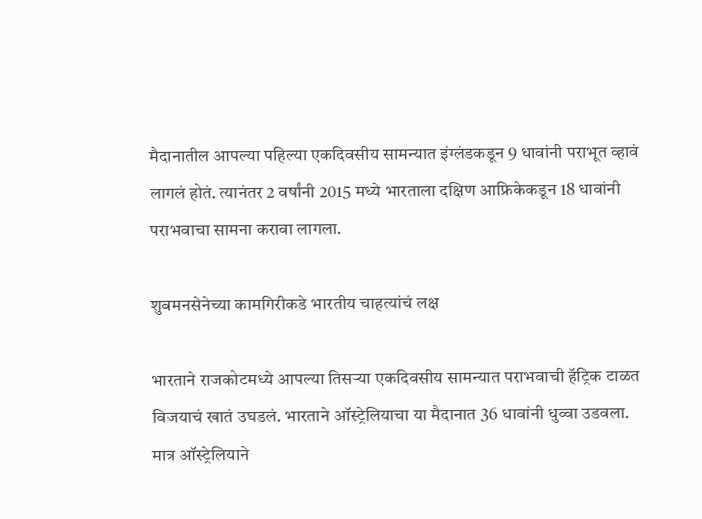मैदानातील आपल्या पहिल्या एकदिवसीय सामन्यात इंग्लंडकडून 9 धावांनी पराभूत व्हावं लागलं होतं. त्यानंतर 2 वर्षांनी 2015 मध्ये भारताला दक्षिण आफ्रिकेकडून 18 धावांनी पराभवाचा सामना करावा लागला.

शुबमनसेनेच्या कामगिरीकडे भारतीय चाहत्यांचं लक्ष

भारताने राजकोटमध्ये आपल्या तिसऱ्या एकदिवसीय सामन्यात पराभवाची हॅट्रिक टाळत विजयाचं खातं उघडलं. भारताने ऑस्ट्रेलियाचा या मैदानात 36 धावांनी धुव्वा उडवला. मात्र ऑस्ट्रेलियाने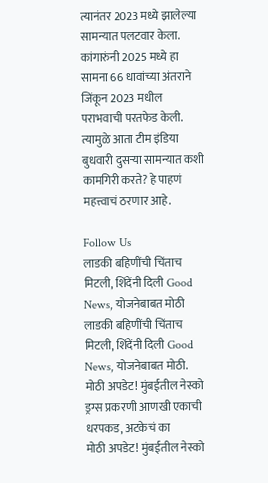त्यानंतर 2023 मध्ये झालेल्या सामन्यात पलटवार केला. कांगारुंनी 2025 मध्ये हा सामना 66 धावांच्या अंतराने जिंकून 2023 मधील पराभवाची परतफेड केली. त्यामुळे आता टीम इंडिया बुधवारी दुसऱ्या सामन्यात कशी कामगिरी करते? हे पाहणं महत्त्वाचं ठरणार आहे.

Follow Us
लाडकी बहिणींची चिंताच मिटली, शिंदेंनी दिली Good News, योजनेबाबत मोठी
लाडकी बहिणींची चिंताच मिटली, शिंदेंनी दिली Good News, योजनेबाबत मोठी.
मोठी अपडेट! मुंबईतील नेस्को ड्रग्स प्रकरणी आणखी एकाची धरपकड, अटकेचं का
मोठी अपडेट! मुंबईतील नेस्को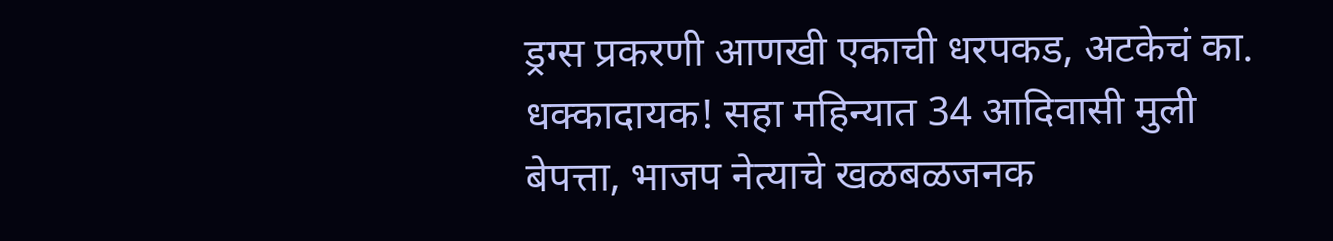ड्रग्स प्रकरणी आणखी एकाची धरपकड, अटकेचं का.
धक्कादायक! सहा महिन्यात 34 आदिवासी मुली बेपत्ता, भाजप नेत्याचे खळबळजनक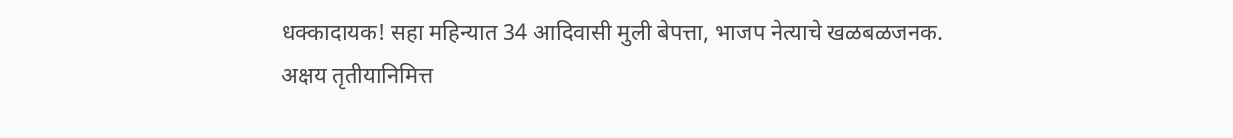धक्कादायक! सहा महिन्यात 34 आदिवासी मुली बेपत्ता, भाजप नेत्याचे खळबळजनक.
अक्षय तृतीयानिमित्त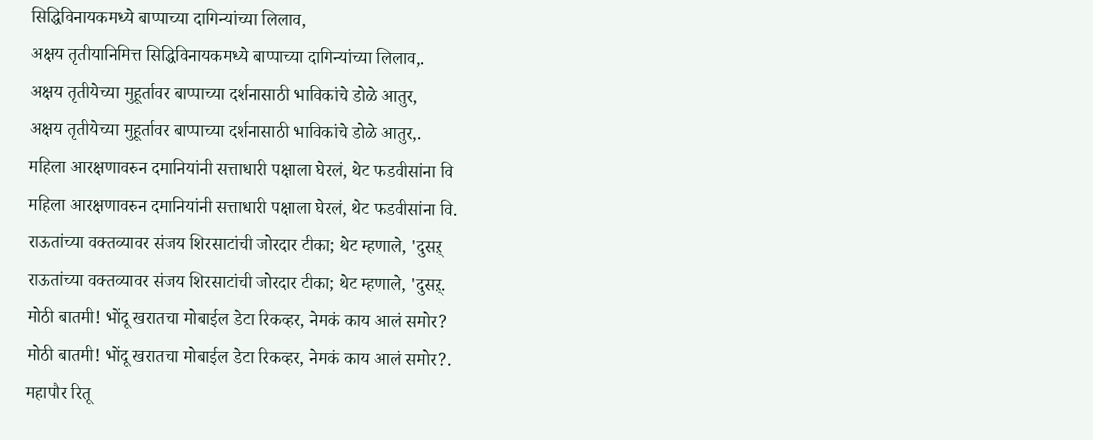सिद्धिविनायकमध्ये बाप्पाच्या दागिन्यांच्या लिलाव,
अक्षय तृतीयानिमित्त सिद्धिविनायकमध्ये बाप्पाच्या दागिन्यांच्या लिलाव,.
अक्षय तृतीयेच्या मुहूर्तावर बाप्पाच्या दर्शनासाठी भाविकांचे डोळे आतुर,
अक्षय तृतीयेच्या मुहूर्तावर बाप्पाच्या दर्शनासाठी भाविकांचे डोळे आतुर,.
महिला आरक्षणावरुन दमानियांनी सत्ताधारी पक्षाला घेरलं, थेट फडवीसांना वि
महिला आरक्षणावरुन दमानियांनी सत्ताधारी पक्षाला घेरलं, थेट फडवीसांना वि.
राऊतांच्या वक्तव्यावर संजय शिरसाटांची जोरदार टीका; थेट म्हणाले, 'दुसऱ्
राऊतांच्या वक्तव्यावर संजय शिरसाटांची जोरदार टीका; थेट म्हणाले, 'दुसऱ्.
मोठी बातमी! भोंदू खरातचा मोबाईल डेटा रिकव्हर, नेमकं काय आलं समोर?
मोठी बातमी! भोंदू खरातचा मोबाईल डेटा रिकव्हर, नेमकं काय आलं समोर?.
महापौर रितू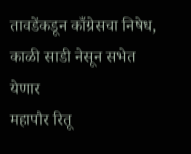तावडेंकडून काँग्रेसचा निषेध, काळी साडी नेसून सभेत येणार
महापौर रितू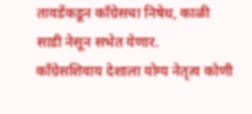तावडेंकडून काँग्रेसचा निषेध, काळी साडी नेसून सभेत येणार.
काँग्रेसशिवाय देशाला योग्य नेतृत्व कोणी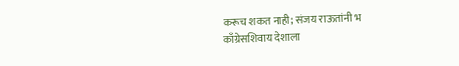करूच शकत नाही; संजय राऊतांनी भ
काँग्रेसशिवाय देशाला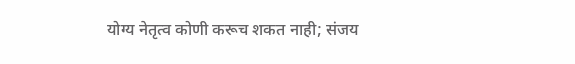योग्य नेतृत्व कोणी करूच शकत नाही; संजय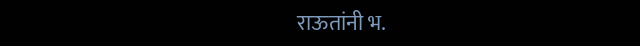राऊतांनी भ.